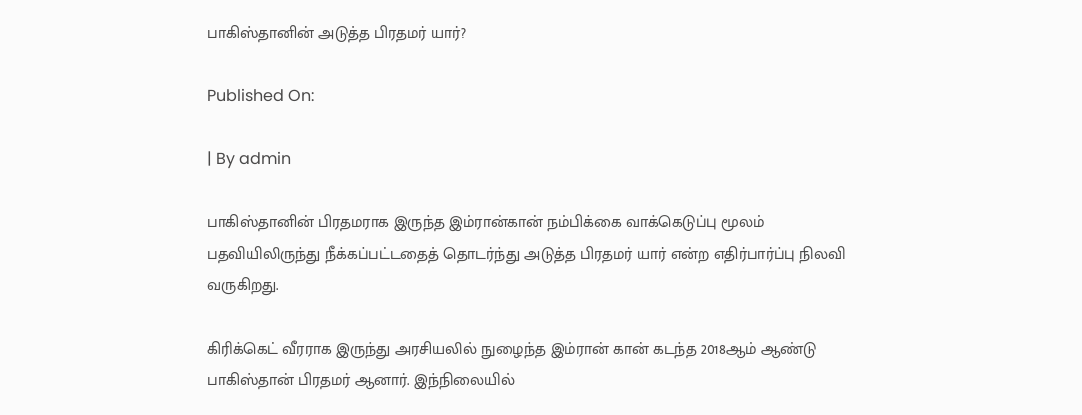பாகிஸ்தானின் அடுத்த பிரதமர் யார்?

Published On:

| By admin

பாகிஸ்தானின் பிரதமராக இருந்த இம்ரான்கான் நம்பிக்கை வாக்கெடுப்பு மூலம் பதவியிலிருந்து நீக்கப்பட்டதைத் தொடர்ந்து அடுத்த பிரதமர் யார் என்ற எதிர்பார்ப்பு நிலவி வருகிறது.

கிரிக்கெட் வீரராக இருந்து அரசியலில் நுழைந்த இம்ரான் கான் கடந்த 2018ஆம் ஆண்டு பாகிஸ்தான் பிரதமர் ஆனார். இந்நிலையில்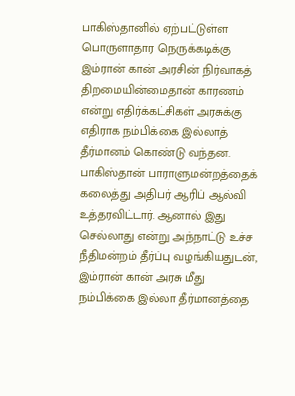பாகிஸ்தானில் ஏற்பட்டுள்ள பொருளாதார நெருக்கடிக்கு இம்ரான் கான் அரசின் நிர்வாகத் திறமையின்மைதான் காரணம் என்று எதிர்க்கட்சிகள் அரசுக்கு எதிராக நம்பிக்கை இல்லாத் தீர்மானம் கொண்டு வந்தன. பாகிஸ்தான் பாராளுமன்றத்தைக் கலைத்து அதிபர் ஆரிப் ஆல்வி உத்தரவிட்டார். ஆனால் இது செல்லாது என்று அந்நாட்டு உச்ச நீதிமன்றம் தீர்ப்பு வழங்கியதுடன், இம்ரான் கான் அரசு மீது நம்பிக்கை இல்லா தீர்மானத்தை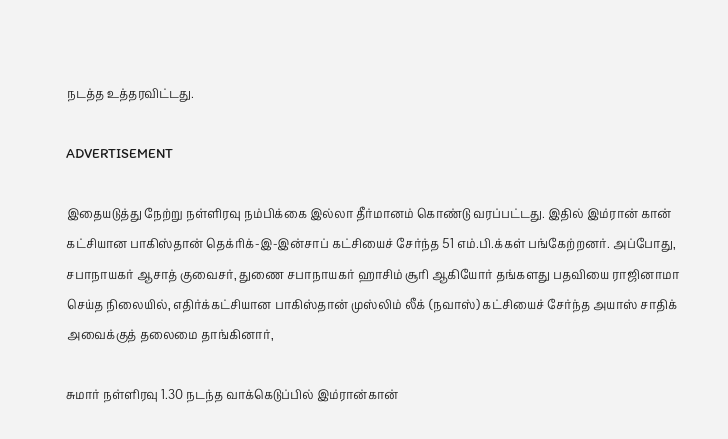நடத்த உத்தரவிட்டது.

ADVERTISEMENT

இதையடுத்து நேற்று நள்ளிரவு நம்பிக்கை இல்லா தீர்மானம் கொண்டு வரப்பட்டது. இதில் இம்ரான் கான் கட்சியான பாகிஸ்தான் தெக்ரிக்-இ-இன்சாப் கட்சியைச் சேர்ந்த 51 எம்.பி.க்கள் பங்கேற்றனர். அப்போது, சபாநாயகர் ஆசாத் குவைசர், துணை சபாநாயகர் ஹாசிம் சூரி ஆகியோர் தங்களது பதவியை ராஜினாமா செய்த நிலையில், எதிர்க்கட்சியான பாகிஸ்தான் முஸ்லிம் லீக் (நவாஸ்) கட்சியைச் சேர்ந்த அயாஸ் சாதிக் அவைக்குத் தலைமை தாங்கினார்,

சுமார் நள்ளிரவு 1.30 நடந்த வாக்கெடுப்பில் இம்ரான்கான்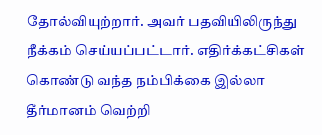தோல்வியுற்றார். அவர் பதவியிலிருந்து நீக்கம் செய்யப்பட்டார். எதிர்க்கட்சிகள் கொண்டு வந்த நம்பிக்கை இல்லா தீர்மானம் வெற்றி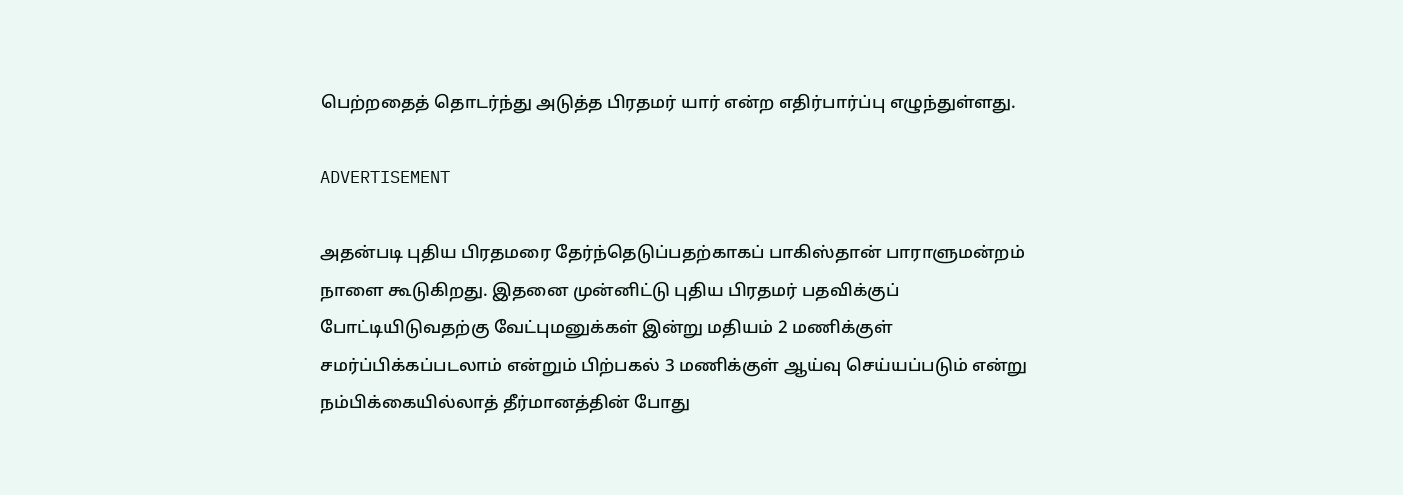பெற்றதைத் தொடர்ந்து அடுத்த பிரதமர் யார் என்ற எதிர்பார்ப்பு எழுந்துள்ளது.

ADVERTISEMENT

அதன்படி புதிய பிரதமரை தேர்ந்தெடுப்பதற்காகப் பாகிஸ்தான் பாராளுமன்றம் நாளை கூடுகிறது. இதனை முன்னிட்டு புதிய பிரதமர் பதவிக்குப் போட்டியிடுவதற்கு வேட்புமனுக்கள் இன்று மதியம் 2 மணிக்குள் சமர்ப்பிக்கப்படலாம் என்றும் பிற்பகல் 3 மணிக்குள் ஆய்வு செய்யப்படும் என்று நம்பிக்கையில்லாத் தீர்மானத்தின் போது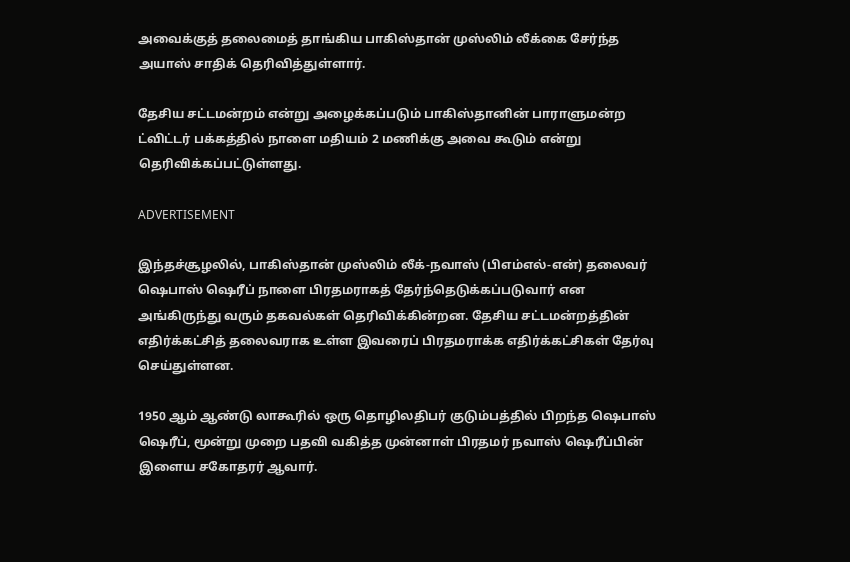அவைக்குத் தலைமைத் தாங்கிய பாகிஸ்தான் முஸ்லிம் லீக்கை சேர்ந்த அயாஸ் சாதிக் தெரிவித்துள்ளார்.

தேசிய சட்டமன்றம் என்று அழைக்கப்படும் பாகிஸ்தானின் பாராளுமன்ற ட்விட்டர் பக்கத்தில் நாளை மதியம் 2 மணிக்கு அவை கூடும் என்று தெரிவிக்கப்பட்டுள்ளது.

ADVERTISEMENT

இந்தச்சூழலில், பாகிஸ்தான் முஸ்லிம் லீக்-நவாஸ் (பிஎம்எல்-என்) தலைவர் ஷெபாஸ் ஷெரீப் நாளை பிரதமராகத் தேர்ந்தெடுக்கப்படுவார் என அங்கிருந்து வரும் தகவல்கள் தெரிவிக்கின்றன. தேசிய சட்டமன்றத்தின் எதிர்க்கட்சித் தலைவராக உள்ள இவரைப் பிரதமராக்க எதிர்க்கட்சிகள் தேர்வு செய்துள்ளன.

1950 ஆம் ஆண்டு லாகூரில் ஒரு தொழிலதிபர் குடும்பத்தில் பிறந்த ஷெபாஸ் ஷெரீப், மூன்று முறை பதவி வகித்த முன்னாள் பிரதமர் நவாஸ் ஷெரீப்பின் இளைய சகோதரர் ஆவார்.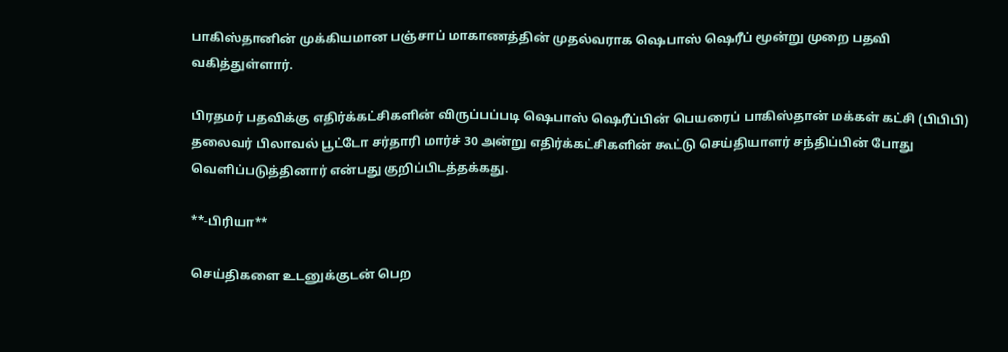பாகிஸ்தானின் முக்கியமான பஞ்சாப் மாகாணத்தின் முதல்வராக ஷெபாஸ் ஷெரீப் மூன்று முறை பதவி வகித்துள்ளார்.

பிரதமர் பதவிக்கு எதிர்க்கட்சிகளின் விருப்பப்படி ஷெபாஸ் ஷெரீப்பின் பெயரைப் பாகிஸ்தான் மக்கள் கட்சி (பிபிபி) தலைவர் பிலாவல் பூட்டோ சர்தாரி மார்ச் 30 அன்று எதிர்க்கட்சிகளின் கூட்டு செய்தியாளர் சந்திப்பின் போது வெளிப்படுத்தினார் என்பது குறிப்பிடத்தக்கது.

**-பிரியா**

செய்திகளை உடனுக்குடன் பெற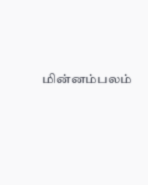மின்னம்பலம்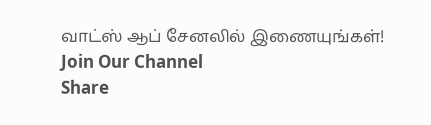வாட்ஸ் ஆப் சேனலில் இணையுங்கள்!
Join Our Channel
Share